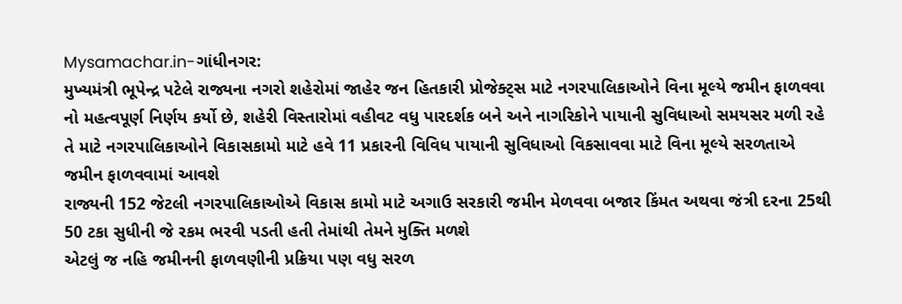Mysamachar.in-ગાંધીનગર:
મુખ્યમંત્રી ભૂપેન્દ્ર પટેલે રાજ્યના નગરો શહેરોમાં જાહેર જન હિતકારી પ્રોજેક્ટ્સ માટે નગરપાલિકાઓને વિના મૂલ્યે જમીન ફાળવવા નો મહત્વપૂર્ણ નિર્ણય કર્યો છે, શહેરી વિસ્તારોમાં વહીવટ વધુ પારદર્શક બને અને નાગરિકોને પાયાની સુવિધાઓ સમયસર મળી રહે તે માટે નગરપાલિકાઓને વિકાસકામો માટે હવે 11 પ્રકારની વિવિધ પાયાની સુવિધાઓ વિકસાવવા માટે વિના મૂલ્યે સરળતાએ જમીન ફાળવવામાં આવશે
રાજ્યની 152 જેટલી નગરપાલિકાઓએ વિકાસ કામો માટે અગાઉ સરકારી જમીન મેળવવા બજાર કિંમત અથવા જંત્રી દરના 25થી 50 ટકા સુધીની જે રકમ ભરવી પડતી હતી તેમાંથી તેમને મુક્તિ મળશે
એટલું જ નહિ જમીનની ફાળવણીની પ્રક્રિયા પણ વધુ સરળ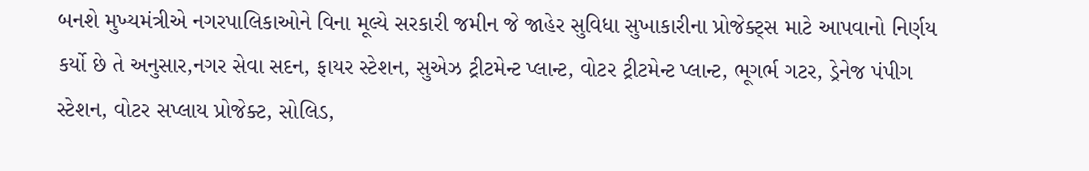બનશે મુખ્યમંત્રીએ નગરપાલિકાઓને વિના મૂલ્યે સરકારી જમીન જે જાહેર સુવિધા સુખાકારીના પ્રોજેક્ટ્સ માટે આપવાનો નિર્ણય કર્યો છે તે અનુસાર,નગર સેવા સદન, ફાયર સ્ટેશન, સુએઝ ટ્રીટમેન્ટ પ્લાન્ટ, વોટર ટ્રીટમેન્ટ પ્લાન્ટ, ભૂગર્ભ ગટર, ડ્રેનેજ પંપીગ સ્ટેશન, વોટર સપ્લાય પ્રોજેક્ટ, સોલિડ,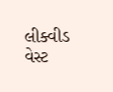લીક્વીડ વેસ્ટ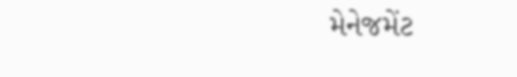મેનેજમેંટ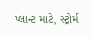પ્લાન્ટ માટે, સ્ટ્રોર્મ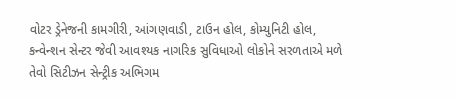વોટર ડ્રેનેજની કામગીરી, આંગણવાડી, ટાઉન હોલ, કોમ્યુનિટી હોલ, કન્વેન્શન સેન્ટર જેવી આવશ્યક નાગરિક સુવિધાઓ લોકોને સરળતાએ મળે તેવો સિટીઝન સેન્ટ્રીક અભિગમ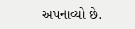અપનાવ્યો છે.